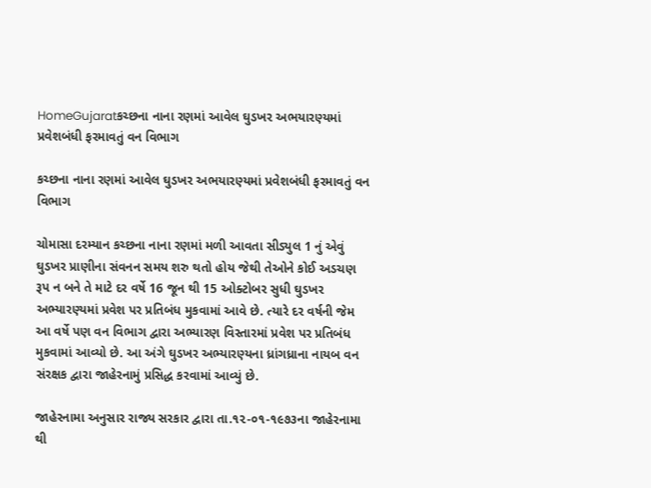HomeGujaratકચ્છના નાના રણમાં આવેલ ઘુડખર અભયારણ્યમાં પ્રવેશબંધી ફરમાવતું વન વિભાગ

કચ્છના નાના રણમાં આવેલ ઘુડખર અભયારણ્યમાં પ્રવેશબંધી ફરમાવતું વન વિભાગ

ચોમાસા દરમ્યાન કચ્છના નાના રણમાં મળી આવતા સીડ્યુલ 1 નું એવું ઘુડખર પ્રાણીના સંવનન સમય શરુ થતો હોય જેથી તેઓને કોઈ અડચણ રૂપ ન બને તે માટે દર વર્ષે 16 જૂન થી 15 ઓક્ટોબર સુધી ઘુડખર અભ્યારણ્યમાં પ્રવેશ પર પ્રતિબંધ મુકવામાં આવે છે. ત્યારે દર વર્ષની જેમ આ વર્ષે પણ વન વિભાગ દ્વારા અભ્યારણ વિસ્તારમાં પ્રવેશ પર પ્રતિબંધ મુકવામાં આવ્યો છે. આ અંગે ઘુડખર અભ્યારણ્યના ધ્રાંગધ્રાના નાયબ વન સંરક્ષક દ્વારા જાહેરનામું પ્રસિદ્ધ કરવામાં આવ્યું છે.

જાહેરનામા અનુસાર રાજ્ય સરકાર દ્વારા તા.૧૨-૦૧-૧૯૭૩ના જાહેરનામા થી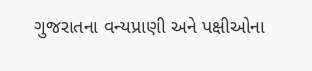ગુજરાતના વન્યપ્રાણી અને પક્ષીઓના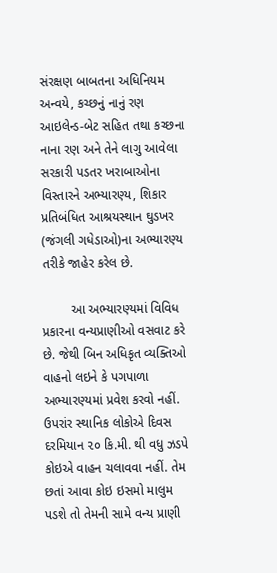સંરક્ષણ બાબતના અધિનિયમ અન્વયે, કચ્છનું નાનું રણ આઇલેન્ડ-બેટ સહિત તથા કચ્છના નાના રણ અને તેને લાગુ આવેલા સરકારી પડતર ખરાબાઓના વિસ્તારને અભ્યારણ્ય, શિકાર પ્રતિબંધિત આશ્રયસ્થાન ઘુડખર (જંગલી ગધેડાઓ)ના અભ્યારણ્ય તરીકે જાહેર કરેલ છે.

        આ અભ્યારણ્યમાં વિવિધ પ્રકારના વન્યપ્રાણીઓ વસવાટ કરે છે. જેથી બિન અધિકૃત વ્યક્તિઓ વાહનો લઇને કે પગપાળા અભ્યારણ્યમાં પ્રવેશ કરવો નહીં. ઉપરાંર સ્થાનિક લોકોએ દિવસ દરમિયાન ૨૦ કિ.મી. થી વધુ ઝડપે કોઇએ વાહન ચલાવવા નહીં. તેમ છતાં આવા કોઇ ઇસમો માલુમ પડશે તો તેમની સામે વન્ય પ્રાણી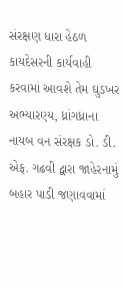સંરક્ષણ ધારા હેઠળ કાયદેસરની કાર્યવાહી કરવામાં આવશે તેમ ઘુડખર અભ્યારણ્ય, ધ્રાંગધ્રાના નાયબ વન સંરક્ષક ડો. ડી. એફ. ગઢવી દ્વારા જાહેરનામું બહાર પાડી જણાવવામાં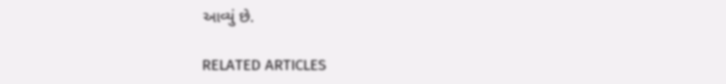આવ્યું છે.

RELATED ARTICLES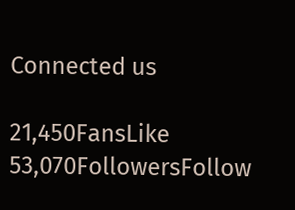Connected us

21,450FansLike
53,070FollowersFollow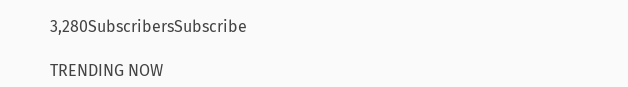3,280SubscribersSubscribe

TRENDING NOW